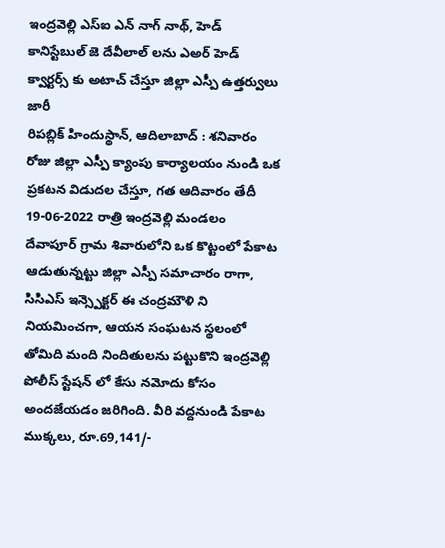ఇంద్రవెల్లి ఎస్ఐ ఎన్ నాగ్ నాథ్, హెడ్ కానిస్టేబుల్ జె దేవీలాల్ లను ఎఅర్ హెడ్ క్వార్టర్స్ కు అటాచ్ చేస్తూ జిల్లా ఎస్పీ ఉత్తర్వులు జారీ
రిపబ్లిక్ హిందుస్థాన్, ఆదిలాబాద్ : శనివారం రోజు జిల్లా ఎస్పీ క్యాంపు కార్యాలయం నుండి ఒక ప్రకటన విడుదల చేస్తూ, గత ఆదివారం తేదీ 19-06-2022 రాత్రి ఇంద్రవెల్లి మండలం దేవాపూర్ గ్రామ శివారులోని ఒక కొట్టంలో పేకాట ఆడుతున్నట్టు జిల్లా ఎస్పీ సమాచారం రాగా, సిసిఎస్ ఇన్స్పెక్టర్ ఈ చంద్రమౌళి ని నియమించగా, ఆయన సంఘటన స్థలంలో తోమిది మంది నిందితులను పట్టుకొని ఇంద్రవెల్లి పోలీస్ స్టేషన్ లో కేసు నమోదు కోసం అందజేయడం జరిగింది. వీరి వద్దనుండి పేకాట ముక్కలు, రూ.69,141/-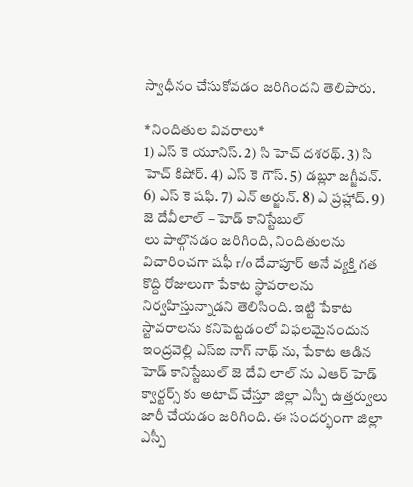స్వాధీనం చేసుకోవడం జరిగిందని తెలిపారు.

*నిందితుల వివరాలు*
1) ఎస్ కె యూనిస్. 2) సి హెచ్ దశరథ్. 3) సి హెచ్ కిషోర్. 4) ఎస్ కె గౌస్. 5) డబ్లూ జగ్జీవన్. 6) ఎస్ కె షఫి. 7) ఎన్ అర్జున్. 8) ఎ ప్రహ్లాద్. 9) జె దేవీలాల్ – హెడ్ కానిస్టేబుల్
లు పాల్గొనడం జరిగింది, నిందితులను విచారించగా షఫీ r/o దేవాపూర్ అనే వ్యక్తి గత కొద్ది రోజులుగా పేకాట స్థావరాలను నిర్వహిస్తున్నాడని తెలిసింది. ఇట్టి పేకాట స్టావరాలను కనిపెట్టడంలో విఫలమైనందున ఇంద్రవెల్లి ఎస్ఐ నాగ్ నాథ్ ను, పేకాట ఆడిన హెడ్ కానిస్టేబుల్ జె దేవి లాల్ ను ఎఆర్ హెడ్ క్వార్టర్స్ కు అటాచ్ చేస్తూ జిల్లా ఎస్పీ ఉత్తర్వులు జారీ చేయడం జరిగింది. ఈ సందర్భంగా జిల్లా ఎస్పీ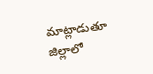మాట్లాడుతూ జిల్లాలో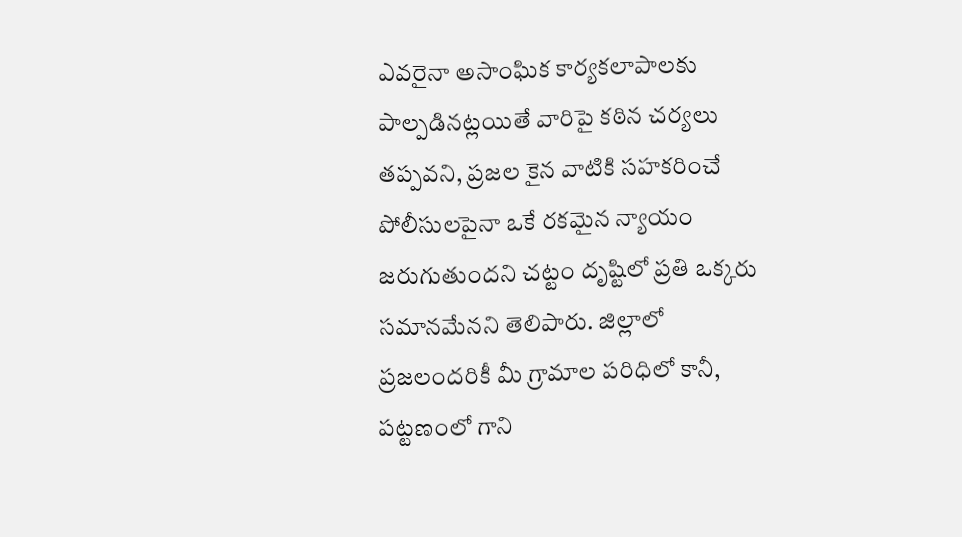ఎవరైనా అసాంఘిక కార్యకలాపాలకు పాల్పడినట్లయితే వారిపై కఠిన చర్యలు తప్పవని, ప్రజల కైన వాటికి సహకరించే పోలీసులపైనా ఒకే రకమైన న్యాయం జరుగుతుందని చట్టం దృష్టిలో ప్రతి ఒక్కరు సమానమేనని తెలిపారు. జిల్లాలో ప్రజలందరికీ మీ గ్రామాల పరిధిలో కానీ, పట్టణంలో గాని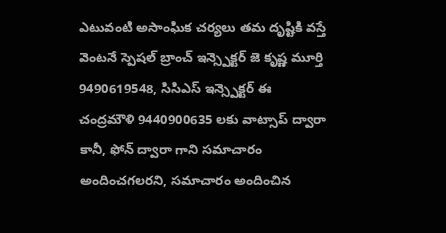ఎటువంటి అసాంఘిక చర్యలు తమ దృష్టికి వస్తే వెంటనే స్పెషల్ బ్రాంచ్ ఇన్స్పెక్టర్ జె కృష్ణ మూర్తి 9490619548, సిసిఎస్ ఇన్స్పెక్టర్ ఈ చంద్రమౌళి 9440900635 లకు వాట్సాప్ ద్వారా కానీ, ఫోన్ ద్వారా గాని సమాచారం అందించగలరని, సమాచారం అందించిన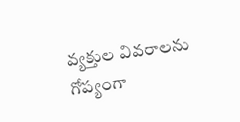వ్యక్తుల వివరాలను గోప్యంగా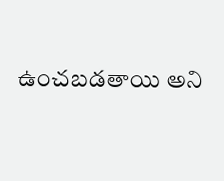ఉంచబడతాయి అని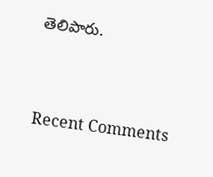తెలిపారు.


Recent Comments